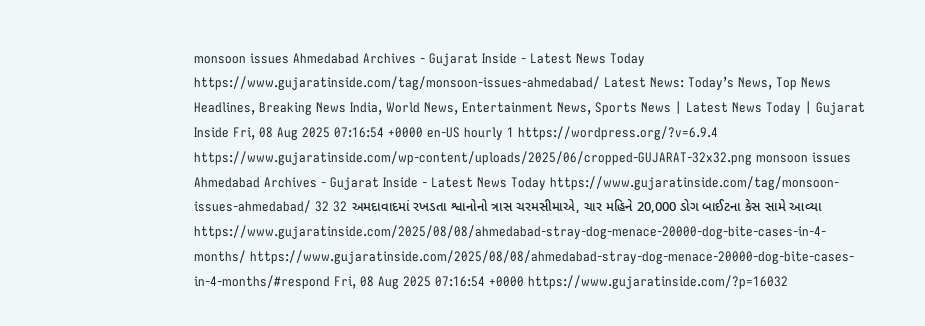monsoon issues Ahmedabad Archives - Gujarat Inside - Latest News Today https://www.gujaratinside.com/tag/monsoon-issues-ahmedabad/ Latest News: Today’s News, Top News Headlines, Breaking News India, World News, Entertainment News, Sports News | Latest News Today | Gujarat Inside Fri, 08 Aug 2025 07:16:54 +0000 en-US hourly 1 https://wordpress.org/?v=6.9.4 https://www.gujaratinside.com/wp-content/uploads/2025/06/cropped-GUJARAT-32x32.png monsoon issues Ahmedabad Archives - Gujarat Inside - Latest News Today https://www.gujaratinside.com/tag/monsoon-issues-ahmedabad/ 32 32 અમદાવાદમાં રખડતા શ્વાનોનો ત્રાસ ચરમસીમાએ, ચાર મહિને 20,000 ડોગ બાઈટના કેસ સામે આવ્યા https://www.gujaratinside.com/2025/08/08/ahmedabad-stray-dog-menace-20000-dog-bite-cases-in-4-months/ https://www.gujaratinside.com/2025/08/08/ahmedabad-stray-dog-menace-20000-dog-bite-cases-in-4-months/#respond Fri, 08 Aug 2025 07:16:54 +0000 https://www.gujaratinside.com/?p=16032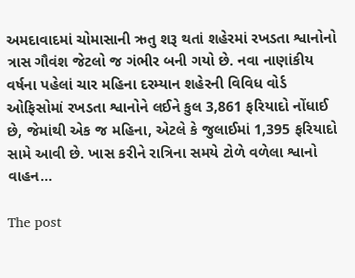અમદાવાદમાં ચોમાસાની ઋતુ શરૂ થતાં શહેરમાં રખડતા શ્વાનોનો ત્રાસ ગૌવંશ જેટલો જ ગંભીર બની ગયો છે. નવા નાણાંકીય વર્ષના પહેલાં ચાર મહિના દરમ્યાન શહેરની વિવિધ વોર્ડ ઓફિસોમાં રખડતા શ્વાનોને લઈને કુલ 3,861 ફરિયાદો નોંધાઈ છે, જેમાંથી એક જ મહિના, એટલે કે જુલાઈમાં 1,395 ફરિયાદો સામે આવી છે. ખાસ કરીને રાત્રિના સમયે ટોળે વળેલા શ્વાનો વાહન...

The post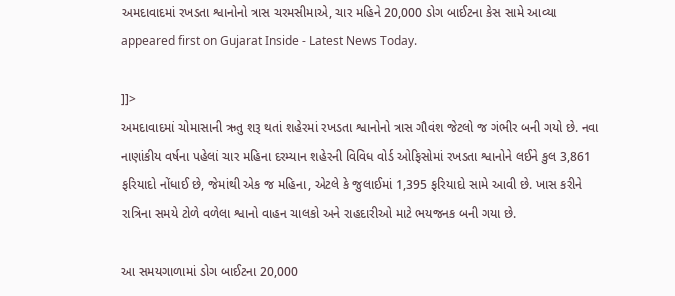અમદાવાદમાં રખડતા શ્વાનોનો ત્રાસ ચરમસીમાએ, ચાર મહિને 20,000 ડોગ બાઈટના કેસ સામે આવ્યા appeared first on Gujarat Inside - Latest News Today.

]]>
અમદાવાદમાં ચોમાસાની ઋતુ શરૂ થતાં શહેરમાં રખડતા શ્વાનોનો ત્રાસ ગૌવંશ જેટલો જ ગંભીર બની ગયો છે. નવા નાણાંકીય વર્ષના પહેલાં ચાર મહિના દરમ્યાન શહેરની વિવિધ વોર્ડ ઓફિસોમાં રખડતા શ્વાનોને લઈને કુલ 3,861 ફરિયાદો નોંધાઈ છે, જેમાંથી એક જ મહિના, એટલે કે જુલાઈમાં 1,395 ફરિયાદો સામે આવી છે. ખાસ કરીને રાત્રિના સમયે ટોળે વળેલા શ્વાનો વાહન ચાલકો અને રાહદારીઓ માટે ભયજનક બની ગયા છે.

આ સમયગાળામાં ડોગ બાઈટના 20,000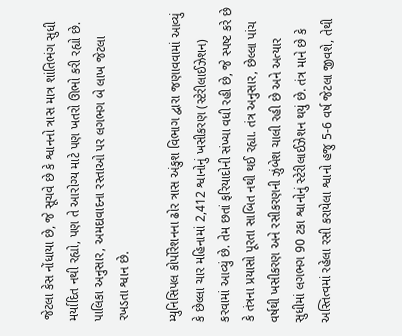જેટલા કેસ નોંધાયા છે, જે સૂચવે છે કે શ્વાનનો ત્રાસ માત્ર શાંતિભંગ સુધી મર્યાદિત નથી રહ્યો, પણ તે આરોગ્ય માટે પણ ખતરો ઊભો કરી રહ્યો છે. પાલિકા અનુસાર, અમદાવાદના રસ્તાઓ પર લગભગ બે લાખ જેટલા રખડતા શ્વાન છે.

મ્યુનિસિપલ કોર્પોરેશનના ઢોર ત્રાસ અંકુશ વિભાગ દ્વારા જણાવવામાં આવ્યું કે છેલ્લા ચાર મહિનામાં 2,412 શ્વાનોનું ખસીકરણ (સ્ટેરીલાઈઝેશન) કરવામાં આવ્યું છે. તેમ છતાં ફરિયાદોની સંખ્યા વધી રહી છે, જે સ્પષ્ટ કરે છે કે તંત્રના પ્રયાસો પૂરતા સાબિત નથી થઈ રહ્યા. તંત્ર અનુસાર, છેલ્લા પાંચ વર્ષથી ખસીકરણ અને રસીકરણની ઝુંબેશ ચાલી રહી છે અને અત્યાર સુધીમાં લગભગ 90 ટકા શ્વાનોનું સ્ટેરીલાઈઝેશન થયું છે. તંત્ર માને છે કે અસ્તિત્વમાં રહેલા રસી કરાયેલા શ્વાનો હજુ 5-6 વર્ષ જેટલા જીવશે, તેથી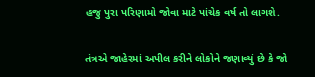હજુ પુરા પરિણામો જોવા માટે પાંચેક વર્ષ તો લાગશે.

તંત્રએ જાહેરમાં અપીલ કરીને લોકોને જણાવ્યું છે કે જો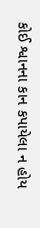કોઈ શ્વાનના કાન કપાયેલા ન હોય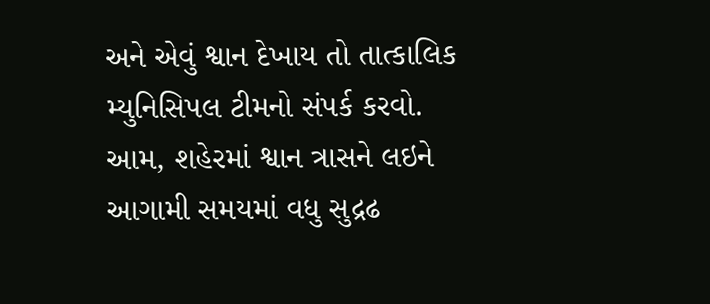અને એવું શ્વાન દેખાય તો તાત્કાલિક મ્યુનિસિપલ ટીમનો સંપર્ક કરવો. આમ, શહેરમાં શ્વાન ત્રાસને લઇને આગામી સમયમાં વધુ સુદ્રઢ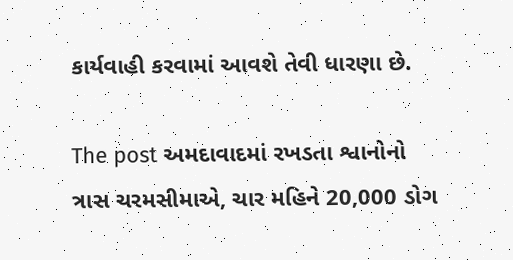કાર્યવાહી કરવામાં આવશે તેવી ધારણા છે.

The post અમદાવાદમાં રખડતા શ્વાનોનો ત્રાસ ચરમસીમાએ, ચાર મહિને 20,000 ડોગ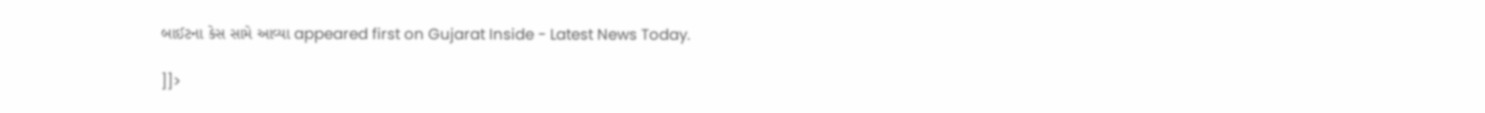બાઈટના કેસ સામે આવ્યા appeared first on Gujarat Inside - Latest News Today.

]]>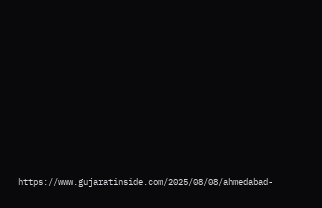https://www.gujaratinside.com/2025/08/08/ahmedabad-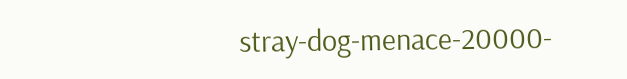stray-dog-menace-20000-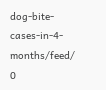dog-bite-cases-in-4-months/feed/ 0